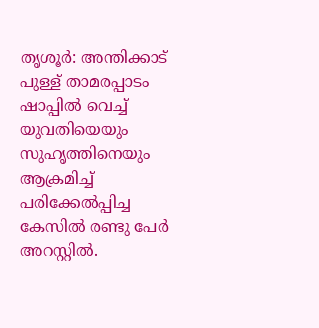തൃശൂർ: അന്തിക്കാട് പുള്ള് താമരപ്പാടം ഷാപ്പിൽ വെച്ച് യുവതിയെയും സുഹൃത്തിനെയും ആക്രമിച്ച് പരിക്കേൽപ്പിച്ച കേസിൽ രണ്ടു പേർ അറസ്റ്റിൽ.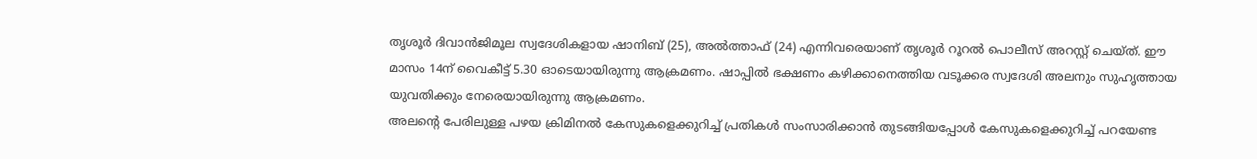തൃശൂർ ദിവാൻജിമൂല സ്വദേശികളായ ഷാനിബ് (25), അൽത്താഫ് (24) എന്നിവരെയാണ് തൃശൂർ റൂറൽ പൊലീസ് അറസ്റ്റ് ചെയ്ത്. ഈ മാസം 14ന് വൈകീട്ട് 5.30 ഓടെയായിരുന്നു ആക്രമണം. ഷാപ്പിൽ ഭക്ഷണം കഴിക്കാനെത്തിയ വടൂക്കര സ്വദേശി അലനും സുഹൃത്തായ യുവതിക്കും നേരെയായിരുന്നു ആക്രമണം.
അലന്റെ പേരിലുള്ള പഴയ ക്രിമിനൽ കേസുകളെക്കുറിച്ച് പ്രതികൾ സംസാരിക്കാൻ തുടങ്ങിയപ്പോൾ കേസുകളെക്കുറിച്ച് പറയേണ്ട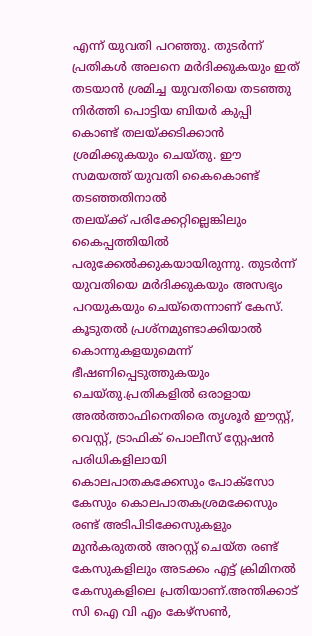എന്ന് യുവതി പറഞ്ഞു. തുടർന്ന് പ്രതികൾ അലനെ മർദിക്കുകയും ഇത് തടയാൻ ശ്രമിച്ച യുവതിയെ തടഞ്ഞു നിർത്തി പൊട്ടിയ ബിയർ കുപ്പി കൊണ്ട് തലയ്ക്കടിക്കാൻ ശ്രമിക്കുകയും ചെയ്തു. ഈ സമയത്ത് യുവതി കൈകൊണ്ട് തടഞ്ഞതിനാൽ
തലയ്ക്ക് പരിക്കേറ്റില്ലെങ്കിലും കൈപ്പത്തിയിൽ പരുക്കേൽക്കുകയായിരുന്നു. തുടർന്ന് യുവതിയെ മർദിക്കുകയും അസഭ്യം പറയുകയും ചെയ്തെന്നാണ് കേസ്. കൂടുതൽ പ്രശ്നമുണ്ടാക്കിയാൽ കൊന്നുകളയുമെന്ന് ഭീഷണിപ്പെടുത്തുകയും ചെയ്തു.പ്രതികളിൽ ഒരാളായ അൽത്താഫിനെതിരെ തൃശൂർ ഈസ്റ്റ്, വെസ്റ്റ്, ട്രാഫിക് പൊലീസ് സ്റ്റേഷൻ പരിധികളിലായി കൊലപാതകക്കേസും പോക്സോ കേസും കൊലപാതകശ്രമക്കേസും രണ്ട് അടിപിടിക്കേസുകളും മുൻകരുതൽ അറസ്റ്റ് ചെയ്ത രണ്ട് കേസുകളിലും അടക്കം എട്ട് ക്രിമിനൽ കേസുകളിലെ പ്രതിയാണ്.അന്തിക്കാട് സി ഐ വി എം കേഴ്സൺ,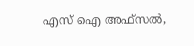എസ് ഐ അഫ്സൽ,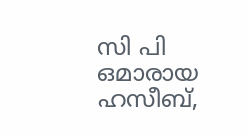സി പി ഒമാരായ ഹസീബ്,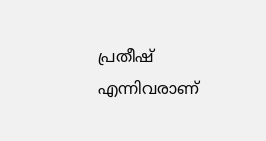പ്രതീഷ് എന്നിവരാണ്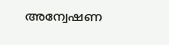അന്വേഷണ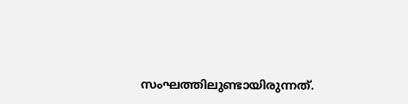സംഘത്തിലുണ്ടായിരുന്നത്.